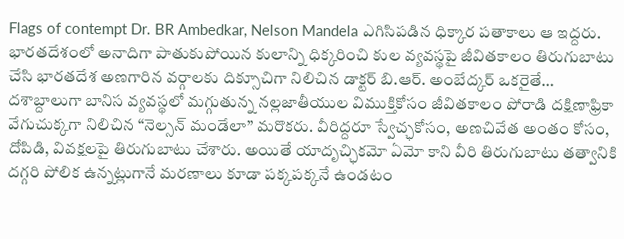Flags of contempt Dr. BR Ambedkar, Nelson Mandela ఎగిసిపడిన ధిక్కార పతాకాలు ఆ ఇద్దరు. భారతదేశంలో అనాదిగా పాతుకుపోయిన కులాన్ని ధిక్కరించి కుల వ్యవస్థపై జీవితకాలం తిరుగుబాటు చేసి భారతదేశ అణగారిన వర్గాలకు దిక్సూచిగా నిలిచిన డాక్టర్ బి.ఆర్. అంబేద్కర్ ఒకరైతే… దశాబ్దాలుగా బానిస వ్యవస్థలో మగ్గుతున్న నల్లజాతీయుల విముక్తికోసం జీవితకాలం పోరాడి దక్షిణాఫ్రికా వేగుచుక్కగా నిలిచిన “నెల్సన్ మండేలా” మరొకరు. వీరిద్దరూ స్వేచ్ఛకోసం, అణచివేత అంతం కోసం, దోపిడి, వివక్షలపై తిరుగుబాటు చేశారు. అయితే యాదృచ్ఛికమో ఏమో కాని వీరి తిరుగుబాటు తత్వానికి దగ్గరి పోలిక ఉన్నట్లుగానే మరణాలు కూడా పక్కపక్కనే ఉండటం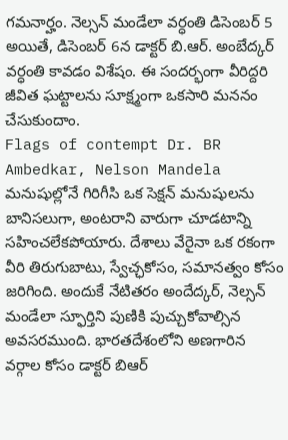గమనార్హం. నెల్సన్ మండేలా వర్ధంతి డిసెంబర్ 5 అయితే, డిసెంబర్ 6న డాక్టర్ బి.ఆర్. అంబేద్కర్ వర్ధంతి కావడం విశేషం. ఈ సందర్భంగా వీరిద్దరి జీవిత ఘట్టాలను సూక్ష్మంగా ఒకసారి మననం చేసుకుందాం.
Flags of contempt Dr. BR Ambedkar, Nelson Mandela
మనుషుల్లోనే గిరిగీసి ఒక సెక్షన్ మనుషులను బానిసలుగా, అంటరాని వారుగా చూడటాన్ని సహించలేకపోయారు. దేశాలు వేరైనా ఒక రకంగా వీరి తిరుగుబాటు, స్వేచ్ఛకోసం, సమానత్వం కోసం జరిగింది. అందుకే నేటితరం అందేద్కర్, నెల్సన్ మండేలా స్ఫూర్తిని పుణికి పుచ్చుకోవాల్సిన అవసరముంది. భారతదేశంలోని అణగారిన వర్గాల కోసం డాక్టర్ బిఆర్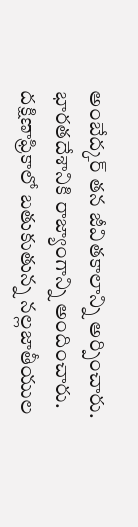అంబేద్కర్ తన జీవితకాలాన్ని అర్పించారు. భారతదేశానికి రాజ్యాంగాన్ని అందించారు. దక్షిణాఫ్రికాలో బతుకుతున్న నల్లజాతీయుల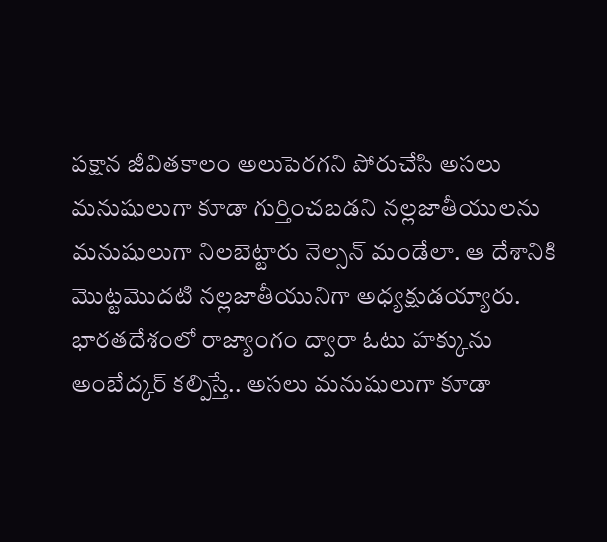పక్షాన జీవితకాలం అలుపెరగని పోరుచేసి అసలు మనుషులుగా కూడా గుర్తించబడని నల్లజాతీయులను మనుషులుగా నిలబెట్టారు నెల్సన్ మండేలా. ఆ దేశానికి మొట్టమొదటి నల్లజాతీయునిగా అధ్యక్షుడయ్యారు. భారతదేశంలో రాజ్యాంగం ద్వారా ఓటు హక్కును అంబేద్కర్ కల్పిస్తే.. అసలు మనుషులుగా కూడా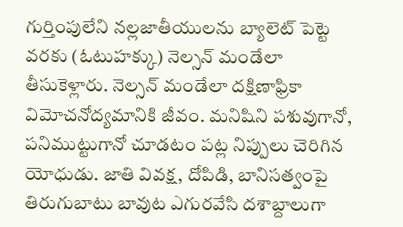గుర్తింపులేని నల్లజాతీయులను బ్యాలెట్ పెట్టె వరకు (ఓటుహక్కు) నెల్సన్ మండేలా తీసుకెళ్లారు. నెల్సన్ మండేలా దక్షిణాఫ్రికా విమోచనోద్యమానికి జీవం. మనిషిని పశువుగానో, పనిముట్టుగానో చూడటం పట్ల నిప్పులు చెరిగిన యోధుడు. జాతి వివక్ష, దోపిడి, బానిసత్వంపై తిరుగుబాటు బావుట ఎగురవేసి దశాబ్దాలుగా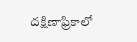దక్షిణాఫ్రికాలో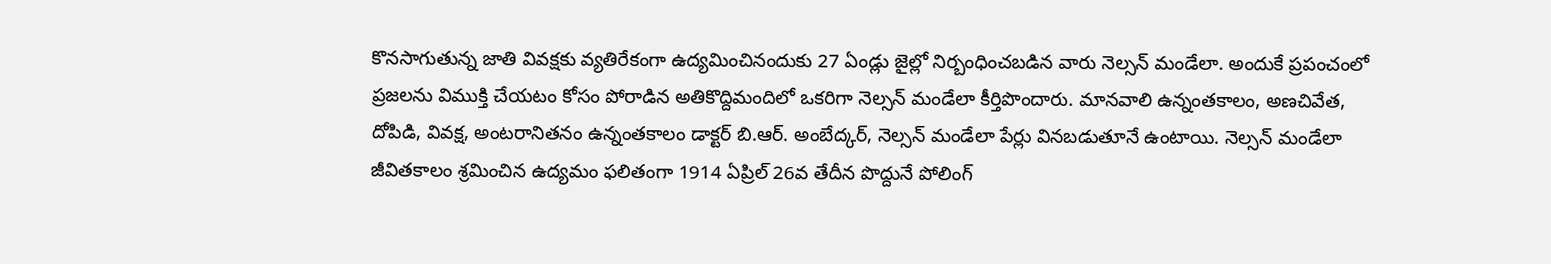కొనసాగుతున్న జాతి వివక్షకు వ్యతిరేకంగా ఉద్యమించినందుకు 27 ఏండ్లు జైల్లో నిర్బంధించబడిన వారు నెల్సన్ మండేలా. అందుకే ప్రపంచంలో ప్రజలను విముక్తి చేయటం కోసం పోరాడిన అతికొద్దిమందిలో ఒకరిగా నెల్సన్ మండేలా కీర్తిపొందారు. మానవాలి ఉన్నంతకాలం, అణచివేత, దోపిడి, వివక్ష, అంటరానితనం ఉన్నంతకాలం డాక్టర్ బి.ఆర్. అంబేద్కర్, నెల్సన్ మండేలా పేర్లు వినబడుతూనే ఉంటాయి. నెల్సన్ మండేలా జీవితకాలం శ్రమించిన ఉద్యమం ఫలితంగా 1914 ఏప్రిల్ 26వ తేదీన పొద్దునే పోలింగ్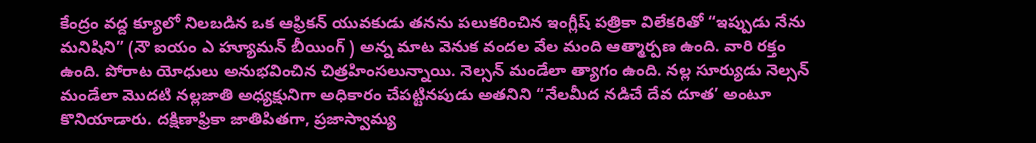కేంద్రం వద్ద క్యూలో నిలబడిన ఒక ఆఫ్రికన్ యువకుడు తనను పలుకరించిన ఇంగ్లీష్ పత్రికా విలేకరితో “ఇప్పుడు నేను మనిషిని” (నౌ ఐయం ఎ హ్యూమన్ బీయింగ్ ) అన్న మాట వెనుక వందల వేల మంది ఆత్మార్పణ ఉంది. వారి రక్తం ఉంది. పోరాట యోధులు అనుభవించిన చిత్రహింసలున్నాయి. నెల్సన్ మండేలా త్యాగం ఉంది. నల్ల సూర్యుడు నెల్సన్ మండేలా మొదటి నల్లజాతి అధ్యక్షునిగా అధికారం చేపట్టినపుడు అతనిని “నేలమీద నడిచే దేవ దూత’ అంటూ కొనియాడారు. దక్షిణాఫ్రికా జాతిపితగా, ప్రజాస్వామ్య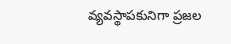వ్యవస్థాపకునిగా ప్రజల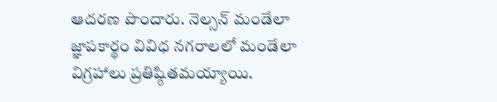ఆదరణ పొందారు. నెల్సన్ మండేలా జ్ఞాపకార్థం వివిధ నగరాలలో మండేలా విగ్రహాలు ప్రతిష్ఠితమయ్యాయి.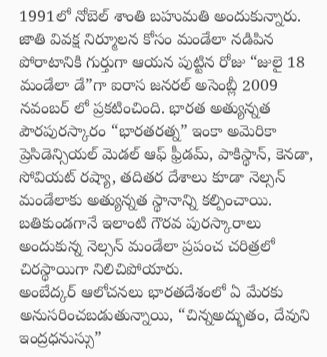1991లో నోబెల్ శాంతి బహుమతి అందుకున్నారు. జాతి వివక్ష నిర్మూలన కోసం మండేలా నడిపిన పోరాటానికి గుర్తుగా ఆయన పుట్టిన రోజు “జులై 18 మండేలా డే”గా ఐరాస జనరల్ అసెంబ్లీ 2009 నవంబర్ లో ప్రకటించింది. భారత అత్యున్నత పౌరపురస్కారం “భారతరత్న” ఇంకా అమెరికా ప్రెసిడెన్సియల్ మెడల్ ఆఫ్ ఫ్రీడమ్, పాకిస్థాన్, కెనడా, సోవియట్ రష్యా, తదితర దేశాలు కూడా నెల్సన్ మండేలాకు అత్యున్నత స్థానాన్ని కల్పించాయి. బతికుండగానే ఇలాంటి గౌరవ పురస్కారాలు అందుకున్న నెల్సన్ మండేలా ప్రపంచ చరిత్రలో చిరస్థాయిగా నిలిచిపోయారు.
అంబేద్కర్ ఆలోచనలు భారతదేశంలో ఏ మేరకు అనుసరించబడుతున్నాయి, “చిన్నఅద్భుతం, దేవుని ఇంద్రధనుస్సు”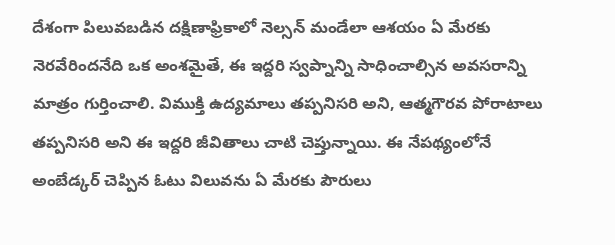దేశంగా పిలువబడిన దక్షిణాఫ్రికాలో నెల్సన్ మండేలా ఆశయం ఏ మేరకు నెరవేరిందనేది ఒక అంశమైతే, ఈ ఇద్దరి స్వప్నాన్ని సాధించాల్సిన అవసరాన్ని మాత్రం గుర్తించాలి. విముక్తి ఉద్యమాలు తప్పనిసరి అని, ఆత్మగౌరవ పోరాటాలు తప్పనిసరి అని ఈ ఇద్దరి జీవితాలు చాటి చెప్తున్నాయి. ఈ నేపథ్యంలోనే అంబేడ్కర్ చెప్పిన ఓటు విలువను ఏ మేరకు పౌరులు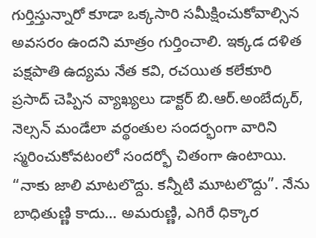గుర్తిస్తున్నారో కూడా ఒక్కసారి సమీక్షించుకోవాల్సిన అవసరం ఉందని మాత్రం గుర్తించాలి. ఇక్కడ దళిత పక్షపాతి ఉద్యమ నేత కవి, రచయిత కలేకూరి ప్రసాద్ చెప్పిన వ్యాఖ్యలు డాక్టర్ బి.ఆర్.అంబేద్కర్, నెల్సన్ మండేలా వర్థంతుల సందర్భంగా వారిని స్మరించుకోవటంలో సందర్భో చితంగా ఉంటాయి.
“నాకు జాలి మాటలొద్దు. కన్నీటి మూటలొద్దు”. నేను బాధితుణ్ణి కాదు… అమరుణ్ణి, ఎగిరే ధిక్కార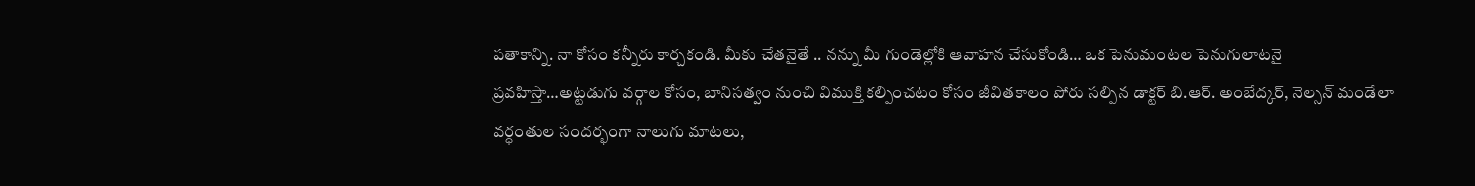పతాకాన్ని. నా కోసం కన్నీరు కార్చకండి. మీకు చేతనైతే .. నన్ను మీ గుండెల్లోకి ఆవాహన చేసుకోండి… ఒక పెనుమంటల పెనుగులాటనై ప్రవహిస్తా…అట్టడుగు వర్గాల కోసం, బానిసత్వం నుంచి విముక్తి కల్పించటం కోసం జీవితకాలం పోరు సల్పిన డాక్టర్ బి.ఆర్. అంబేద్కర్, నెల్సన్ మండేలా వర్ధంతుల సందర్భంగా నాలుగు మాటలు,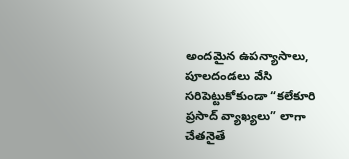అందమైన ఉపన్యాసాలు, పూలదండలు వేసి సరిపెట్టుకోకుండా “కలేకూరి ప్రసాద్ వ్యాఖ్యలు” లాగా చేతనైతే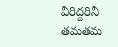వీరిద్దరినీ తమతమ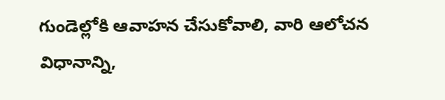గుండెల్లోకి ఆవాహన చేసుకోవాలి, వారి ఆలోచన విధానాన్ని,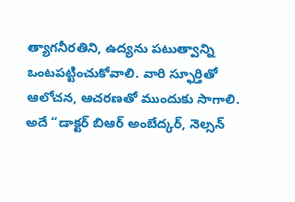త్యాగనీరతిని, ఉద్యను పటుత్వాన్ని ఒంటపట్టించుకోవాలి. వారి స్ఫూర్తితో ఆలోచన, ఆచరణతో ముందుకు సాగాలి. అదే “డాక్టర్ బిఆర్ అంబేద్కర్, నెల్సన్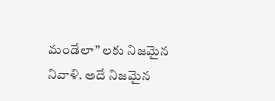మండేలా” లకు నిజమైన నివాళి. అదే నిజమైన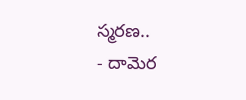స్మరణ..
- దామెర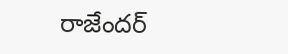రాజేందర్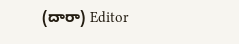(దారా) Editor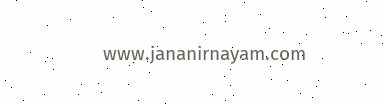www.jananirnayam.com